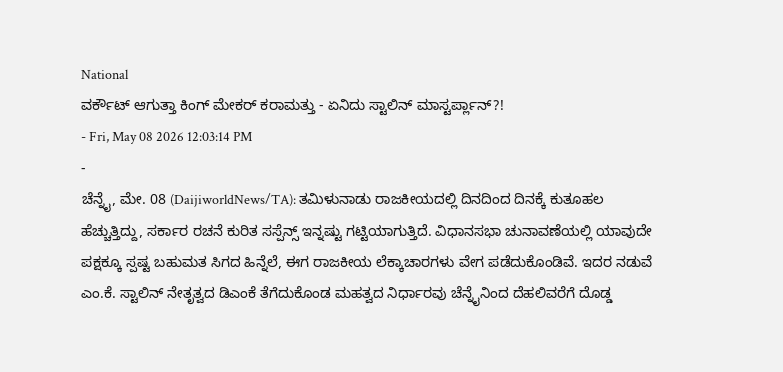National
ವರ್ಕೌಟ್ ಆಗುತ್ತಾ ಕಿಂಗ್ ಮೇಕರ್ ಕರಾಮತ್ತು - ಏನಿದು ಸ್ಟಾಲಿನ್ ಮಾಸ್ಟರ್ಪ್ಲಾನ್?!
- Fri, May 08 2026 12:03:14 PM
-
ಚೆನ್ನೈ, ಮೇ. 08 (DaijiworldNews/TA): ತಮಿಳುನಾಡು ರಾಜಕೀಯದಲ್ಲಿ ದಿನದಿಂದ ದಿನಕ್ಕೆ ಕುತೂಹಲ ಹೆಚ್ಚುತ್ತಿದ್ದು, ಸರ್ಕಾರ ರಚನೆ ಕುರಿತ ಸಸ್ಪೆನ್ಸ್ ಇನ್ನಷ್ಟು ಗಟ್ಟಿಯಾಗುತ್ತಿದೆ. ವಿಧಾನಸಭಾ ಚುನಾವಣೆಯಲ್ಲಿ ಯಾವುದೇ ಪಕ್ಷಕ್ಕೂ ಸ್ಪಷ್ಟ ಬಹುಮತ ಸಿಗದ ಹಿನ್ನೆಲೆ, ಈಗ ರಾಜಕೀಯ ಲೆಕ್ಕಾಚಾರಗಳು ವೇಗ ಪಡೆದುಕೊಂಡಿವೆ. ಇದರ ನಡುವೆ ಎಂ.ಕೆ. ಸ್ಟಾಲಿನ್ ನೇತೃತ್ವದ ಡಿಎಂಕೆ ತೆಗೆದುಕೊಂಡ ಮಹತ್ವದ ನಿರ್ಧಾರವು ಚೆನ್ನೈನಿಂದ ದೆಹಲಿವರೆಗೆ ದೊಡ್ಡ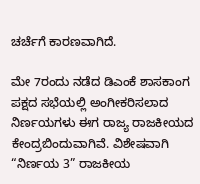ಚರ್ಚೆಗೆ ಕಾರಣವಾಗಿದೆ.

ಮೇ 7ರಂದು ನಡೆದ ಡಿಎಂಕೆ ಶಾಸಕಾಂಗ ಪಕ್ಷದ ಸಭೆಯಲ್ಲಿ ಅಂಗೀಕರಿಸಲಾದ ನಿರ್ಣಯಗಳು ಈಗ ರಾಜ್ಯ ರಾಜಕೀಯದ ಕೇಂದ್ರಬಿಂದುವಾಗಿವೆ. ವಿಶೇಷವಾಗಿ “ನಿರ್ಣಯ 3” ರಾಜಕೀಯ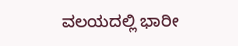ವಲಯದಲ್ಲಿ ಭಾರೀ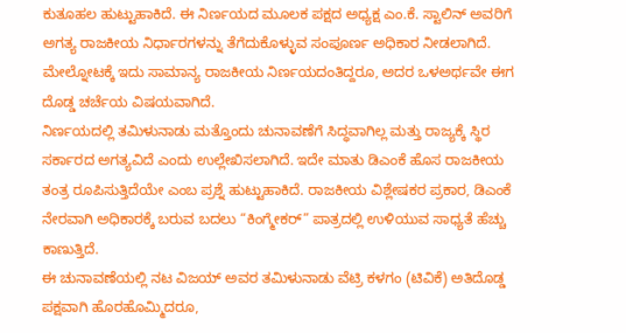ಕುತೂಹಲ ಹುಟ್ಟುಹಾಕಿದೆ. ಈ ನಿರ್ಣಯದ ಮೂಲಕ ಪಕ್ಷದ ಅಧ್ಯಕ್ಷ ಎಂ.ಕೆ. ಸ್ಟಾಲಿನ್ ಅವರಿಗೆ ಅಗತ್ಯ ರಾಜಕೀಯ ನಿರ್ಧಾರಗಳನ್ನು ತೆಗೆದುಕೊಳ್ಳುವ ಸಂಪೂರ್ಣ ಅಧಿಕಾರ ನೀಡಲಾಗಿದೆ. ಮೇಲ್ನೋಟಕ್ಕೆ ಇದು ಸಾಮಾನ್ಯ ರಾಜಕೀಯ ನಿರ್ಣಯದಂತಿದ್ದರೂ, ಅದರ ಒಳಅರ್ಥವೇ ಈಗ ದೊಡ್ಡ ಚರ್ಚೆಯ ವಿಷಯವಾಗಿದೆ.
ನಿರ್ಣಯದಲ್ಲಿ ತಮಿಳುನಾಡು ಮತ್ತೊಂದು ಚುನಾವಣೆಗೆ ಸಿದ್ಧವಾಗಿಲ್ಲ ಮತ್ತು ರಾಜ್ಯಕ್ಕೆ ಸ್ಥಿರ ಸರ್ಕಾರದ ಅಗತ್ಯವಿದೆ ಎಂದು ಉಲ್ಲೇಖಿಸಲಾಗಿದೆ. ಇದೇ ಮಾತು ಡಿಎಂಕೆ ಹೊಸ ರಾಜಕೀಯ ತಂತ್ರ ರೂಪಿಸುತ್ತಿದೆಯೇ ಎಂಬ ಪ್ರಶ್ನೆ ಹುಟ್ಟುಹಾಕಿದೆ. ರಾಜಕೀಯ ವಿಶ್ಲೇಷಕರ ಪ್ರಕಾರ, ಡಿಎಂಕೆ ನೇರವಾಗಿ ಅಧಿಕಾರಕ್ಕೆ ಬರುವ ಬದಲು “ಕಿಂಗ್ಮೇಕರ್” ಪಾತ್ರದಲ್ಲಿ ಉಳಿಯುವ ಸಾಧ್ಯತೆ ಹೆಚ್ಚು ಕಾಣುತ್ತಿದೆ.
ಈ ಚುನಾವಣೆಯಲ್ಲಿ ನಟ ವಿಜಯ್ ಅವರ ತಮಿಳುನಾಡು ವೆಟ್ರಿ ಕಳಗಂ (ಟಿವಿಕೆ) ಅತಿದೊಡ್ಡ ಪಕ್ಷವಾಗಿ ಹೊರಹೊಮ್ಮಿದರೂ,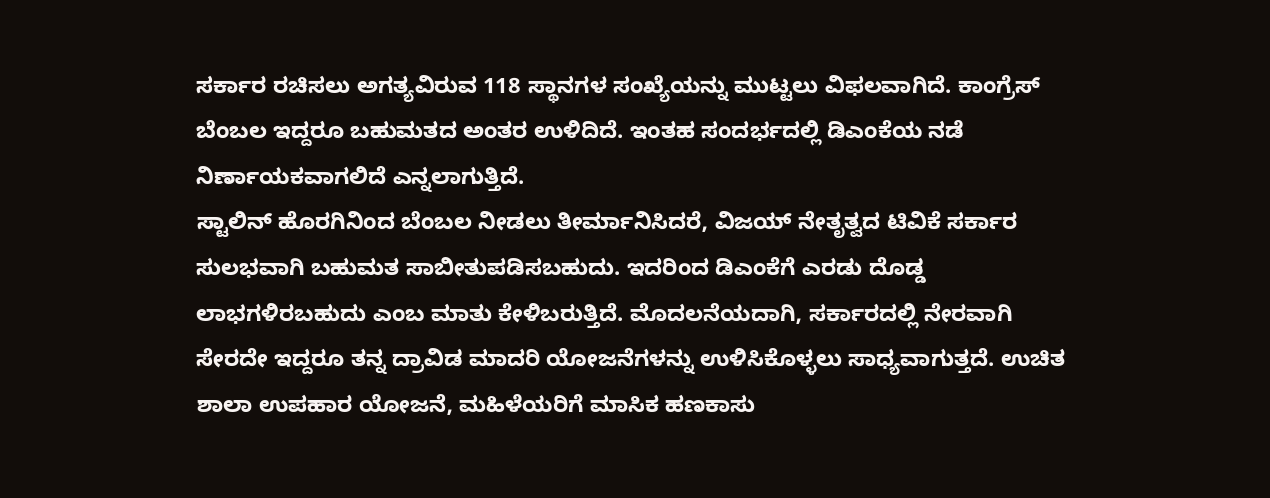ಸರ್ಕಾರ ರಚಿಸಲು ಅಗತ್ಯವಿರುವ 118 ಸ್ಥಾನಗಳ ಸಂಖ್ಯೆಯನ್ನು ಮುಟ್ಟಲು ವಿಫಲವಾಗಿದೆ. ಕಾಂಗ್ರೆಸ್ ಬೆಂಬಲ ಇದ್ದರೂ ಬಹುಮತದ ಅಂತರ ಉಳಿದಿದೆ. ಇಂತಹ ಸಂದರ್ಭದಲ್ಲಿ ಡಿಎಂಕೆಯ ನಡೆ ನಿರ್ಣಾಯಕವಾಗಲಿದೆ ಎನ್ನಲಾಗುತ್ತಿದೆ.
ಸ್ಟಾಲಿನ್ ಹೊರಗಿನಿಂದ ಬೆಂಬಲ ನೀಡಲು ತೀರ್ಮಾನಿಸಿದರೆ, ವಿಜಯ್ ನೇತೃತ್ವದ ಟಿವಿಕೆ ಸರ್ಕಾರ ಸುಲಭವಾಗಿ ಬಹುಮತ ಸಾಬೀತುಪಡಿಸಬಹುದು. ಇದರಿಂದ ಡಿಎಂಕೆಗೆ ಎರಡು ದೊಡ್ಡ ಲಾಭಗಳಿರಬಹುದು ಎಂಬ ಮಾತು ಕೇಳಿಬರುತ್ತಿದೆ. ಮೊದಲನೆಯದಾಗಿ, ಸರ್ಕಾರದಲ್ಲಿ ನೇರವಾಗಿ ಸೇರದೇ ಇದ್ದರೂ ತನ್ನ ದ್ರಾವಿಡ ಮಾದರಿ ಯೋಜನೆಗಳನ್ನು ಉಳಿಸಿಕೊಳ್ಳಲು ಸಾಧ್ಯವಾಗುತ್ತದೆ. ಉಚಿತ ಶಾಲಾ ಉಪಹಾರ ಯೋಜನೆ, ಮಹಿಳೆಯರಿಗೆ ಮಾಸಿಕ ಹಣಕಾಸು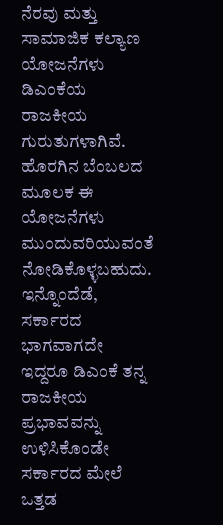ನೆರವು ಮತ್ತು ಸಾಮಾಜಿಕ ಕಲ್ಯಾಣ ಯೋಜನೆಗಳು ಡಿಎಂಕೆಯ ರಾಜಕೀಯ ಗುರುತುಗಳಾಗಿವೆ. ಹೊರಗಿನ ಬೆಂಬಲದ ಮೂಲಕ ಈ ಯೋಜನೆಗಳು ಮುಂದುವರಿಯುವಂತೆ ನೋಡಿಕೊಳ್ಳಬಹುದು.
ಇನ್ನೊಂದೆಡೆ, ಸರ್ಕಾರದ ಭಾಗವಾಗದೇ ಇದ್ದರೂ ಡಿಎಂಕೆ ತನ್ನ ರಾಜಕೀಯ ಪ್ರಭಾವವನ್ನು ಉಳಿಸಿಕೊಂಡೇ ಸರ್ಕಾರದ ಮೇಲೆ ಒತ್ತಡ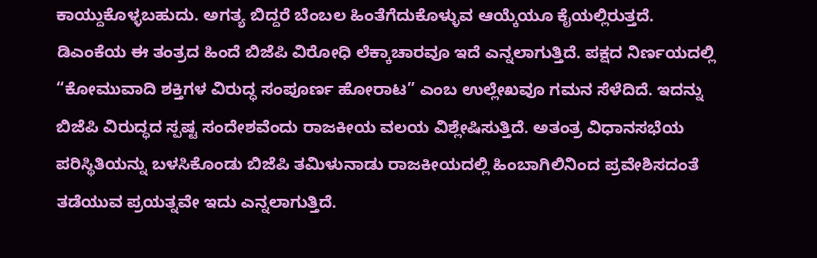ಕಾಯ್ದುಕೊಳ್ಳಬಹುದು. ಅಗತ್ಯ ಬಿದ್ದರೆ ಬೆಂಬಲ ಹಿಂತೆಗೆದುಕೊಳ್ಳುವ ಆಯ್ಕೆಯೂ ಕೈಯಲ್ಲಿರುತ್ತದೆ.
ಡಿಎಂಕೆಯ ಈ ತಂತ್ರದ ಹಿಂದೆ ಬಿಜೆಪಿ ವಿರೋಧಿ ಲೆಕ್ಕಾಚಾರವೂ ಇದೆ ಎನ್ನಲಾಗುತ್ತಿದೆ. ಪಕ್ಷದ ನಿರ್ಣಯದಲ್ಲಿ “ಕೋಮುವಾದಿ ಶಕ್ತಿಗಳ ವಿರುದ್ಧ ಸಂಪೂರ್ಣ ಹೋರಾಟ” ಎಂಬ ಉಲ್ಲೇಖವೂ ಗಮನ ಸೆಳೆದಿದೆ. ಇದನ್ನು ಬಿಜೆಪಿ ವಿರುದ್ಧದ ಸ್ಪಷ್ಟ ಸಂದೇಶವೆಂದು ರಾಜಕೀಯ ವಲಯ ವಿಶ್ಲೇಷಿಸುತ್ತಿದೆ. ಅತಂತ್ರ ವಿಧಾನಸಭೆಯ ಪರಿಸ್ಥಿತಿಯನ್ನು ಬಳಸಿಕೊಂಡು ಬಿಜೆಪಿ ತಮಿಳುನಾಡು ರಾಜಕೀಯದಲ್ಲಿ ಹಿಂಬಾಗಿಲಿನಿಂದ ಪ್ರವೇಶಿಸದಂತೆ ತಡೆಯುವ ಪ್ರಯತ್ನವೇ ಇದು ಎನ್ನಲಾಗುತ್ತಿದೆ.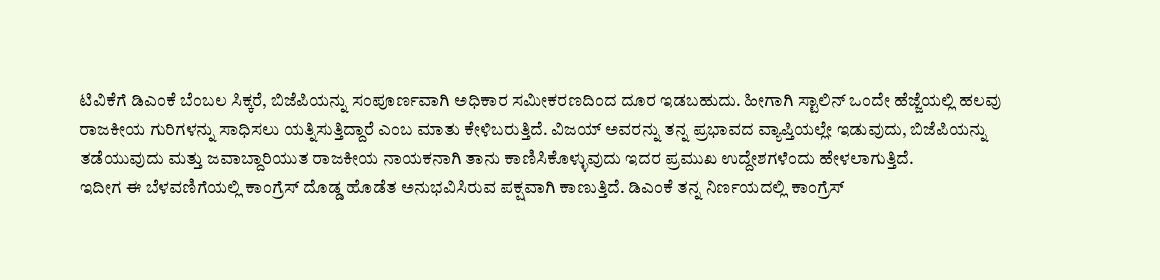ಟಿವಿಕೆಗೆ ಡಿಎಂಕೆ ಬೆಂಬಲ ಸಿಕ್ಕರೆ, ಬಿಜೆಪಿಯನ್ನು ಸಂಪೂರ್ಣವಾಗಿ ಅಧಿಕಾರ ಸಮೀಕರಣದಿಂದ ದೂರ ಇಡಬಹುದು. ಹೀಗಾಗಿ ಸ್ಟಾಲಿನ್ ಒಂದೇ ಹೆಜ್ಜೆಯಲ್ಲಿ ಹಲವು ರಾಜಕೀಯ ಗುರಿಗಳನ್ನು ಸಾಧಿಸಲು ಯತ್ನಿಸುತ್ತಿದ್ದಾರೆ ಎಂಬ ಮಾತು ಕೇಳಿಬರುತ್ತಿದೆ. ವಿಜಯ್ ಅವರನ್ನು ತನ್ನ ಪ್ರಭಾವದ ವ್ಯಾಪ್ತಿಯಲ್ಲೇ ಇಡುವುದು, ಬಿಜೆಪಿಯನ್ನು ತಡೆಯುವುದು ಮತ್ತು ಜವಾಬ್ದಾರಿಯುತ ರಾಜಕೀಯ ನಾಯಕನಾಗಿ ತಾನು ಕಾಣಿಸಿಕೊಳ್ಳುವುದು ಇದರ ಪ್ರಮುಖ ಉದ್ದೇಶಗಳೆಂದು ಹೇಳಲಾಗುತ್ತಿದೆ.
ಇದೀಗ ಈ ಬೆಳವಣಿಗೆಯಲ್ಲಿ ಕಾಂಗ್ರೆಸ್ ದೊಡ್ಡ ಹೊಡೆತ ಅನುಭವಿಸಿರುವ ಪಕ್ಷವಾಗಿ ಕಾಣುತ್ತಿದೆ. ಡಿಎಂಕೆ ತನ್ನ ನಿರ್ಣಯದಲ್ಲಿ ಕಾಂಗ್ರೆಸ್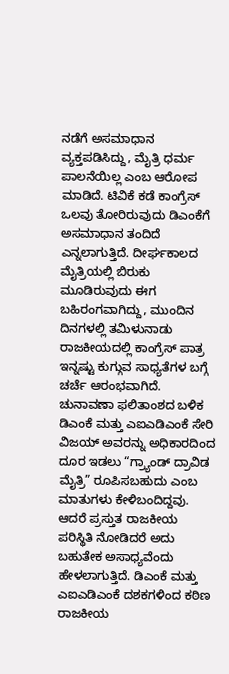ನಡೆಗೆ ಅಸಮಾಧಾನ ವ್ಯಕ್ತಪಡಿಸಿದ್ದು, ಮೈತ್ರಿ ಧರ್ಮ ಪಾಲನೆಯಿಲ್ಲ ಎಂಬ ಆರೋಪ ಮಾಡಿದೆ. ಟಿವಿಕೆ ಕಡೆ ಕಾಂಗ್ರೆಸ್ ಒಲವು ತೋರಿರುವುದು ಡಿಎಂಕೆಗೆ ಅಸಮಾಧಾನ ತಂದಿದೆ ಎನ್ನಲಾಗುತ್ತಿದೆ. ದೀರ್ಘಕಾಲದ ಮೈತ್ರಿಯಲ್ಲಿ ಬಿರುಕು ಮೂಡಿರುವುದು ಈಗ ಬಹಿರಂಗವಾಗಿದ್ದು, ಮುಂದಿನ ದಿನಗಳಲ್ಲಿ ತಮಿಳುನಾಡು ರಾಜಕೀಯದಲ್ಲಿ ಕಾಂಗ್ರೆಸ್ ಪಾತ್ರ ಇನ್ನಷ್ಟು ಕುಗ್ಗುವ ಸಾಧ್ಯತೆಗಳ ಬಗ್ಗೆ ಚರ್ಚೆ ಆರಂಭವಾಗಿದೆ.
ಚುನಾವಣಾ ಫಲಿತಾಂಶದ ಬಳಿಕ ಡಿಎಂಕೆ ಮತ್ತು ಎಐಎಡಿಎಂಕೆ ಸೇರಿ ವಿಜಯ್ ಅವರನ್ನು ಅಧಿಕಾರದಿಂದ ದೂರ ಇಡಲು “ಗ್ರ್ಯಾಂಡ್ ದ್ರಾವಿಡ ಮೈತ್ರಿ” ರೂಪಿಸಬಹುದು ಎಂಬ ಮಾತುಗಳು ಕೇಳಿಬಂದಿದ್ದವು. ಆದರೆ ಪ್ರಸ್ತುತ ರಾಜಕೀಯ ಪರಿಸ್ಥಿತಿ ನೋಡಿದರೆ ಅದು ಬಹುತೇಕ ಅಸಾಧ್ಯವೆಂದು ಹೇಳಲಾಗುತ್ತಿದೆ. ಡಿಎಂಕೆ ಮತ್ತು ಎಐಎಡಿಎಂಕೆ ದಶಕಗಳಿಂದ ಕಠಿಣ ರಾಜಕೀಯ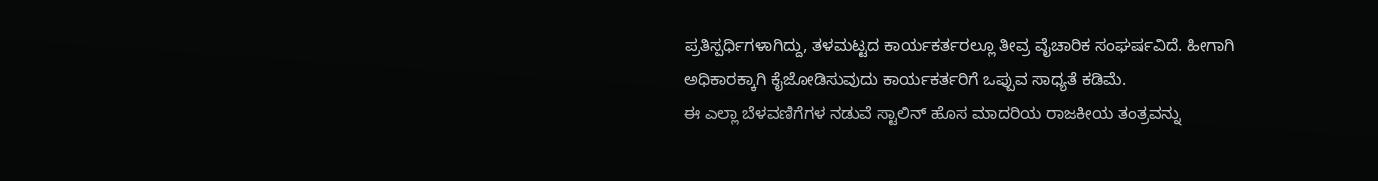ಪ್ರತಿಸ್ಪರ್ಧಿಗಳಾಗಿದ್ದು, ತಳಮಟ್ಟದ ಕಾರ್ಯಕರ್ತರಲ್ಲೂ ತೀವ್ರ ವೈಚಾರಿಕ ಸಂಘರ್ಷವಿದೆ. ಹೀಗಾಗಿ ಅಧಿಕಾರಕ್ಕಾಗಿ ಕೈಜೋಡಿಸುವುದು ಕಾರ್ಯಕರ್ತರಿಗೆ ಒಪ್ಪುವ ಸಾಧ್ಯತೆ ಕಡಿಮೆ.
ಈ ಎಲ್ಲಾ ಬೆಳವಣಿಗೆಗಳ ನಡುವೆ ಸ್ಟಾಲಿನ್ ಹೊಸ ಮಾದರಿಯ ರಾಜಕೀಯ ತಂತ್ರವನ್ನು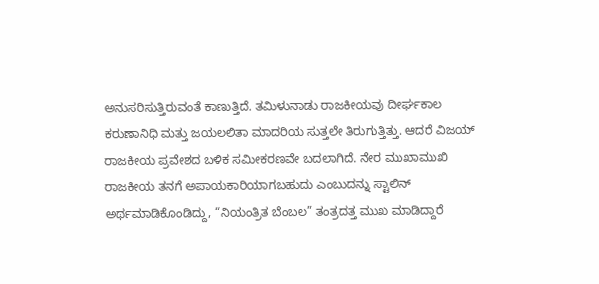ಅನುಸರಿಸುತ್ತಿರುವಂತೆ ಕಾಣುತ್ತಿದೆ. ತಮಿಳುನಾಡು ರಾಜಕೀಯವು ದೀರ್ಘಕಾಲ ಕರುಣಾನಿಧಿ ಮತ್ತು ಜಯಲಲಿತಾ ಮಾದರಿಯ ಸುತ್ತಲೇ ತಿರುಗುತ್ತಿತ್ತು. ಆದರೆ ವಿಜಯ್ ರಾಜಕೀಯ ಪ್ರವೇಶದ ಬಳಿಕ ಸಮೀಕರಣವೇ ಬದಲಾಗಿದೆ. ನೇರ ಮುಖಾಮುಖಿ ರಾಜಕೀಯ ತನಗೆ ಅಪಾಯಕಾರಿಯಾಗಬಹುದು ಎಂಬುದನ್ನು ಸ್ಟಾಲಿನ್ ಅರ್ಥಮಾಡಿಕೊಂಡಿದ್ದು, “ನಿಯಂತ್ರಿತ ಬೆಂಬಲ” ತಂತ್ರದತ್ತ ಮುಖ ಮಾಡಿದ್ದಾರೆ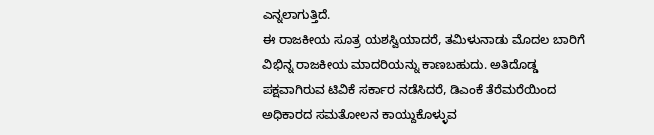ಎನ್ನಲಾಗುತ್ತಿದೆ.
ಈ ರಾಜಕೀಯ ಸೂತ್ರ ಯಶಸ್ವಿಯಾದರೆ, ತಮಿಳುನಾಡು ಮೊದಲ ಬಾರಿಗೆ ವಿಭಿನ್ನ ರಾಜಕೀಯ ಮಾದರಿಯನ್ನು ಕಾಣಬಹುದು. ಅತಿದೊಡ್ಡ ಪಕ್ಷವಾಗಿರುವ ಟಿವಿಕೆ ಸರ್ಕಾರ ನಡೆಸಿದರೆ, ಡಿಎಂಕೆ ತೆರೆಮರೆಯಿಂದ ಅಧಿಕಾರದ ಸಮತೋಲನ ಕಾಯ್ದುಕೊಳ್ಳುವ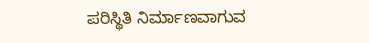ಪರಿಸ್ಥಿತಿ ನಿರ್ಮಾಣವಾಗುವ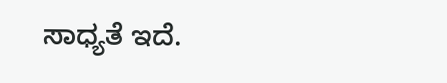ಸಾಧ್ಯತೆ ಇದೆ.